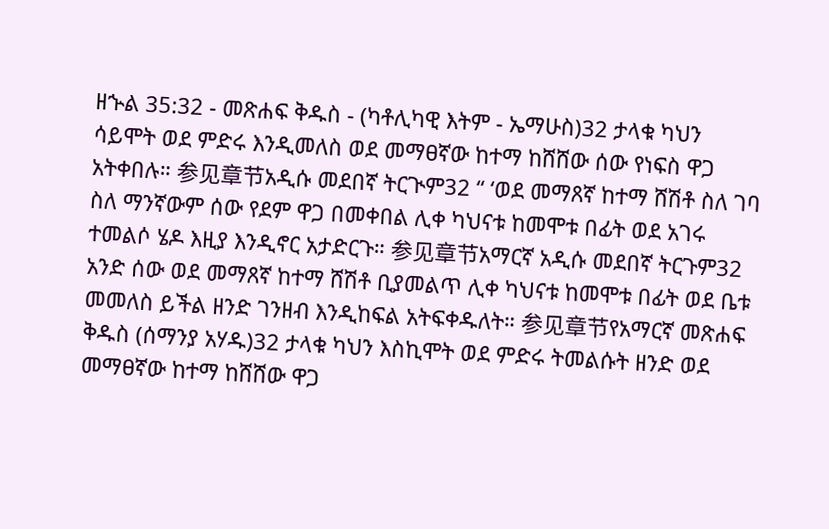ዘኍል 35:32 - መጽሐፍ ቅዱስ - (ካቶሊካዊ እትም - ኤማሁስ)32 ታላቁ ካህን ሳይሞት ወደ ምድሩ እንዲመለስ ወደ መማፀኛው ከተማ ከሸሸው ሰው የነፍስ ዋጋ አትቀበሉ። 参见章节አዲሱ መደበኛ ትርጒም32 “ ‘ወደ መማጸኛ ከተማ ሸሽቶ ስለ ገባ ስለ ማንኛውም ሰው የደም ዋጋ በመቀበል ሊቀ ካህናቱ ከመሞቱ በፊት ወደ አገሩ ተመልሶ ሄዶ እዚያ እንዲኖር አታድርጉ። 参见章节አማርኛ አዲሱ መደበኛ ትርጉም32 አንድ ሰው ወደ መማጸኛ ከተማ ሸሽቶ ቢያመልጥ ሊቀ ካህናቱ ከመሞቱ በፊት ወደ ቤቱ መመለስ ይችል ዘንድ ገንዘብ እንዲከፍል አትፍቀዱለት። 参见章节የአማርኛ መጽሐፍ ቅዱስ (ሰማንያ አሃዱ)32 ታላቁ ካህን እስኪሞት ወደ ምድሩ ትመልሱት ዘንድ ወደ መማፀኛው ከተማ ከሸሸው ዋጋ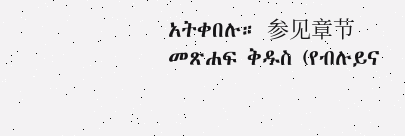አትቀበሉ። 参见章节መጽሐፍ ቅዱስ (የብሉይና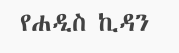የሐዲስ ኪዳን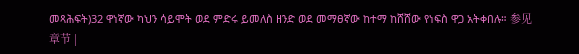መጻሕፍት)32 ዋነኛው ካህን ሳይሞት ወደ ምድሩ ይመለስ ዘንድ ወደ መማፀኛው ከተማ ከሸሸው የነፍስ ዋጋ አትቀበሉ። 参见章节 |